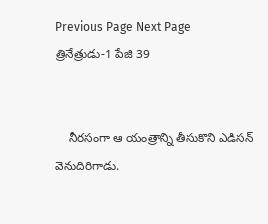Previous Page Next Page
త్రినేత్రుడు-1 పేజి 39


    నీరసంగా ఆ యంత్రాన్ని తీసుకొని ఎడిసన్ వెనుదిరిగాడు.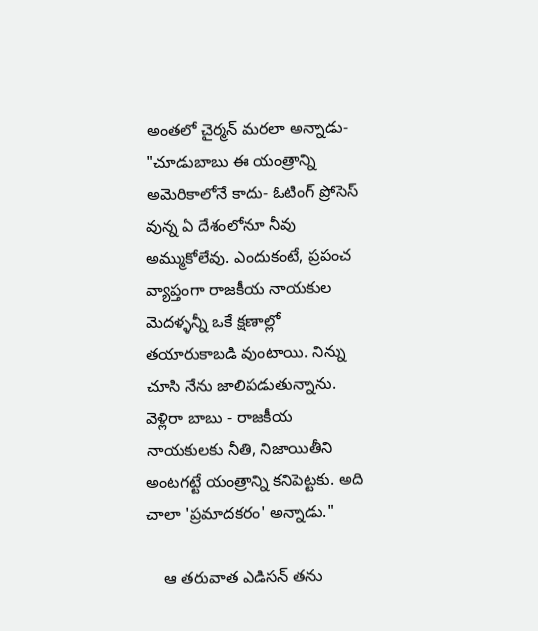అంతలో చైర్మన్ మరలా అన్నాడు- "చూడుబాబు ఈ యంత్రాన్ని అమెరికాలోనే కాదు- ఓటింగ్ ప్రోసెస్ వున్న ఏ దేశంలోనూ నీవు అమ్ముకోలేవు. ఎందుకంటే, ప్రపంచ వ్యాప్తంగా రాజకీయ నాయకుల మెదళ్ళన్నీ ఒకే క్షణాల్లో తయారుకాబడి వుంటాయి. నిన్ను చూసి నేను జాలిపడుతున్నాను. వెళ్లిరా బాబు - రాజకీయ నాయకులకు నీతి, నిజాయితీని అంటగట్టే యంత్రాన్ని కనిపెట్టకు. అది చాలా 'ప్రమాదకరం' అన్నాడు."

    ఆ తరువాత ఎడిసన్ తను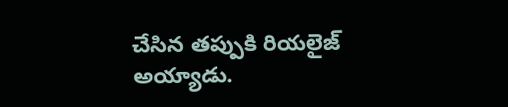చేసిన తప్పుకి రియలైజ్ అయ్యాడు.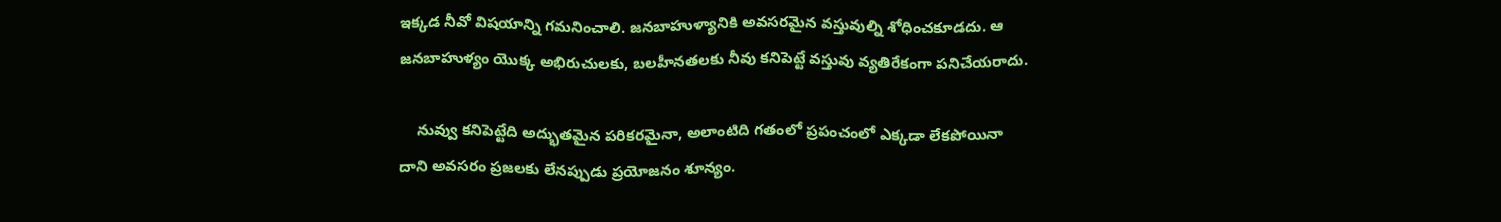ఇక్కడ నీవో విషయాన్ని గమనించాలి. జనబాహుళ్యానికి అవసరమైన వస్తువుల్ని శోధించకూడదు. ఆ జనబాహుళ్యం యొక్క అభిరుచులకు, బలహీనతలకు నీవు కనిపెట్టే వస్తువు వ్యతిరేకంగా పనిచేయరాదు.

    నువ్వు కనిపెట్టేది అద్భుతమైన పరికరమైనా, అలాంటిది గతంలో ప్రపంచంలో ఎక్కడా లేకపోయినా దాని అవసరం ప్రజలకు లేనప్పుడు ప్రయోజనం శూన్యం.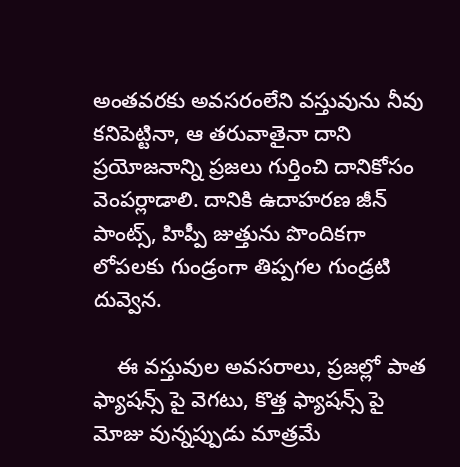అంతవరకు అవసరంలేని వస్తువును నీవు కనిపెట్టినా, ఆ తరువాతైనా దాని ప్రయోజనాన్ని ప్రజలు గుర్తించి దానికోసం వెంపర్లాడాలి. దానికి ఉదాహరణ జీన్ పాంట్స్, హిప్పీ జుత్తును పొందికగా లోపలకు గుండ్రంగా తిప్పగల గుండ్రటి దువ్వెన.

    ఈ వస్తువుల అవసరాలు, ప్రజల్లో పాత ఫ్యాషన్స్ పై వెగటు, కొత్త ఫ్యాషన్స్ పై మోజు వున్నప్పుడు మాత్రమే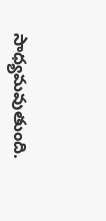సాధ్యమవుతుంది.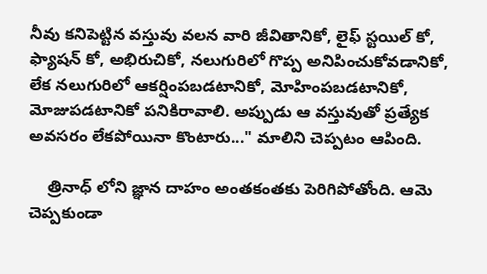నీవు కనిపెట్టిన వస్తువు వలన వారి జీవితానికో, లైఫ్ స్టయిల్ కో, ఫ్యాషన్ కో, అభిరుచికో, నలుగురిలో గొప్ప అనిపించుకోవడానికో, లేక నలుగురిలో ఆకర్షింపబడటానికో, మోహింపబడటానికో, మోజుపడటానికో పనికిరావాలి. అప్పుడు ఆ వస్తువుతో ప్రత్యేక అవసరం లేకపోయినా కొంటారు..." మాలిని చెప్పటం ఆపింది.

    త్రినాధ్ లోని జ్ఞాన దాహం అంతకంతకు పెరిగిపోతోంది. ఆమె చెప్పకుండా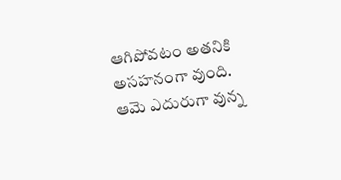ఆగిపోవటం అతనికి అసహనంగా వుంది. ఆమె ఎదురుగా వున్న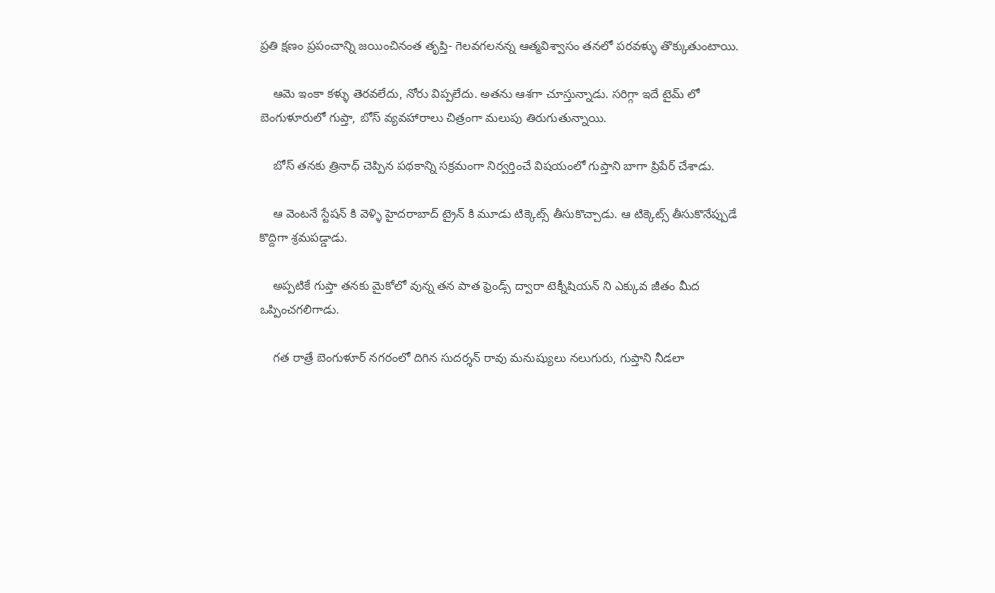ప్రతి క్షణం ప్రపంచాన్ని జయించినంత తృప్తి- గెలవగలనన్న ఆత్మవిశ్వాసం తనలో పరవళ్ళు తొక్కుతుంటాయి.

    ఆమె ఇంకా కళ్ళు తెరవలేదు, నోరు విప్పలేదు. అతను ఆశగా చూస్తున్నాడు. సరిగ్గా ఇదే టైమ్ లో బెంగుళూరులో గుప్తా, బోస్ వ్యవహారాలు చిత్రంగా మలుపు తిరుగుతున్నాయి.

    బోస్ తనకు త్రినాధ్ చెప్పిన పథకాన్ని సక్రమంగా నిర్వర్తించే విషయంలో గుప్తాని బాగా ప్రిపేర్ చేశాడు.

    ఆ వెంటనే స్టేషన్ కి వెళ్ళి హైదరాబాద్ ట్రైన్ కి మూడు టిక్కెట్స్ తీసుకొచ్చాడు. ఆ టిక్కెట్స్ తీసుకొనేప్పుడే కొద్దిగా శ్రమపడ్డాడు.

    అప్పటికే గుప్తా తనకు మైకోలో వున్న తన పాత ఫ్రెండ్స్ ద్వారా టెక్నీషియన్ ని ఎక్కువ జీతం మీద ఒప్పించగలిగాడు.

    గత రాత్రే బెంగుళూర్ నగరంలో దిగిన సుదర్శన్ రావు మనుష్యులు నలుగురు, గుప్తాని నీడలా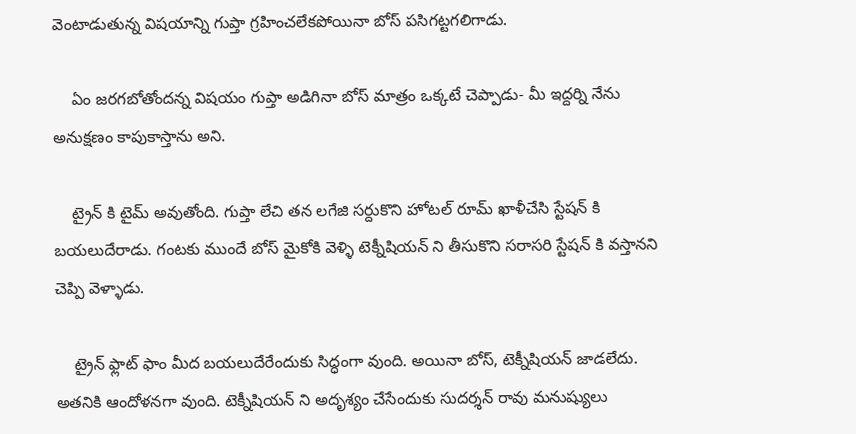వెంటాడుతున్న విషయాన్ని గుప్తా గ్రహించలేకపోయినా బోస్ పసిగట్టగలిగాడు.

    ఏం జరగబోతోందన్న విషయం గుప్తా అడిగినా బోస్ మాత్రం ఒక్కటే చెప్పాడు- మీ ఇద్దర్ని నేను అనుక్షణం కాపుకాస్తాను అని.

    ట్రైన్ కి టైమ్ అవుతోంది. గుప్తా లేచి తన లగేజి సర్దుకొని హోటల్ రూమ్ ఖాళీచేసి స్టేషన్ కి బయలుదేరాడు. గంటకు ముందే బోస్ మైకోకి వెళ్ళి టెక్నీషియన్ ని తీసుకొని సరాసరి స్టేషన్ కి వస్తానని చెప్పి వెళ్ళాడు.

    ట్రైన్ ఫ్లాట్ ఫాం మీద బయలుదేరేందుకు సిద్ధంగా వుంది. అయినా బోస్, టెక్నీషియన్ జాడలేదు. అతనికి ఆందోళనగా వుంది. టెక్నీషియన్ ని అదృశ్యం చేసేందుకు సుదర్శన్ రావు మనుష్యులు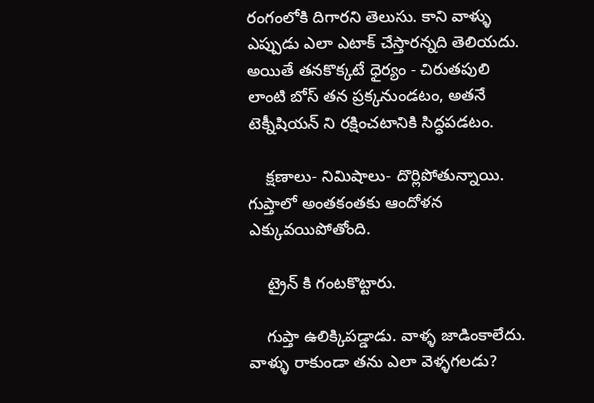రంగంలోకి దిగారని తెలుసు. కాని వాళ్ళు ఎప్పుడు ఎలా ఎటాక్ చేస్తారన్నది తెలియదు. అయితే తనకొక్కటే ధైర్యం - చిరుతపులి లాంటి బోస్ తన ప్రక్కనుండటం, అతనే టెక్నీషియన్ ని రక్షించటానికి సిద్ధపడటం.

    క్షణాలు- నిమిషాలు- దొర్లిపోతున్నాయి. గుప్తాలో అంతకంతకు ఆందోళన ఎక్కువయిపోతోంది.

    ట్రైన్ కి గంటకొట్టారు.

    గుప్తా ఉలిక్కిపడ్డాడు. వాళ్ళ జాడింకాలేదు. వాళ్ళు రాకుండా తను ఎలా వెళ్ళగలడు?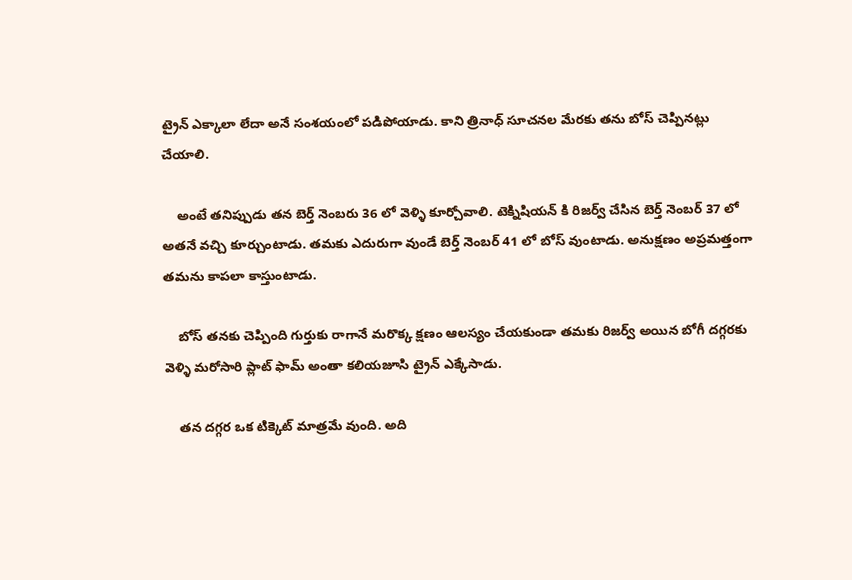ట్రైన్ ఎక్కాలా లేదా అనే సంశయంలో పడిపోయాడు. కాని త్రినాధ్ సూచనల మేరకు తను బోస్ చెప్పినట్లు చేయాలి.

    అంటే తనిప్పుడు తన బెర్త్ నెంబరు 36 లో వెళ్ళి కూర్చోవాలి. టెక్నిషియన్ కి రిజర్వ్ చేసిన బెర్త్ నెంబర్ 37 లో అతనే వచ్చి కూర్చుంటాడు. తమకు ఎదురుగా వుండే బెర్త్ నెంబర్ 41 లో బోస్ వుంటాడు. అనుక్షణం అప్రమత్తంగా తమను కాపలా కాస్తుంటాడు.

    బోస్ తనకు చెప్పింది గుర్తుకు రాగానే మరొక్క క్షణం ఆలస్యం చేయకుండా తమకు రిజర్వ్ అయిన బోగీ దగ్గరకు వెళ్ళి మరోసారి ప్లాట్ ఫామ్ అంతా కలియజూసి ట్రైన్ ఎక్కేసాడు.

    తన దగ్గర ఒక టిక్కెట్ మాత్రమే వుంది. అది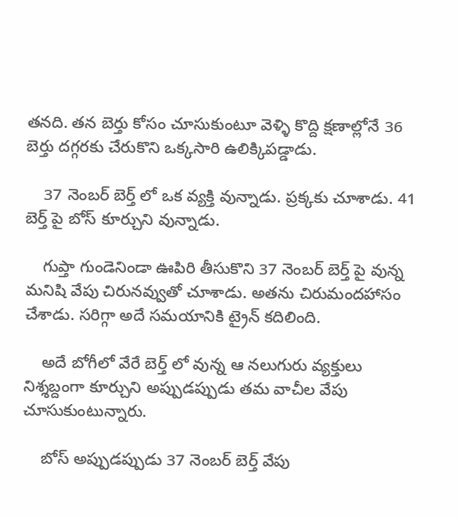తనది. తన బెర్తు కోసం చూసుకుంటూ వెళ్ళి కొద్ది క్షణాల్లోనే 36 బెర్తు దగ్గరకు చేరుకొని ఒక్కసారి ఉలిక్కిపడ్డాడు.

    37 నెంబర్ బెర్త్ లో ఒక వ్యక్తి వున్నాడు. ప్రక్కకు చూశాడు. 41 బెర్త్ పై బోస్ కూర్చుని వున్నాడు.

    గుప్తా గుండెనిండా ఊపిరి తీసుకొని 37 నెంబర్ బెర్త్ పై వున్న మనిషి వేపు చిరునవ్వుతో చూశాడు. అతను చిరుమందహాసం చేశాడు. సరిగ్గా అదే సమయానికి ట్రైన్ కదిలింది.

    అదే బోగీలో వేరే బెర్త్ లో వున్న ఆ నలుగురు వ్యక్తులు నిశ్శబ్దంగా కూర్చుని అప్పుడప్పుడు తమ వాచీల వేపు చూసుకుంటున్నారు.

    బోస్ అప్పుడప్పుడు 37 నెంబర్ బెర్త్ వేపు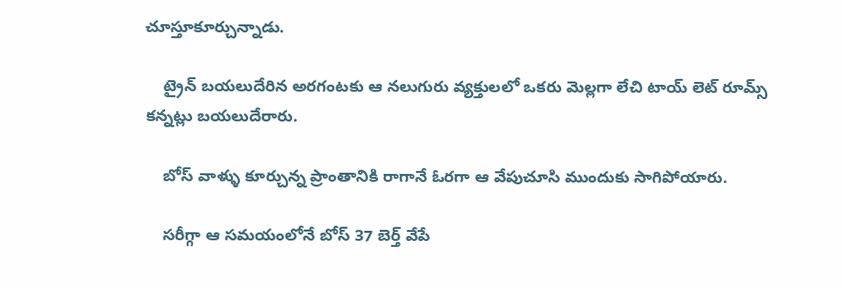చూస్తూకూర్చున్నాడు.

    ట్రైన్ బయలుదేరిన అరగంటకు ఆ నలుగురు వ్యక్తులలో ఒకరు మెల్లగా లేచి టాయ్ లెట్ రూమ్స్ కన్నట్లు బయలుదేరారు.

    బోస్ వాళ్ళు కూర్చున్న ప్రాంతానికి రాగానే ఓరగా ఆ వేపుచూసి ముందుకు సాగిపోయారు.

    సరీగ్గా ఆ సమయంలోనే బోస్ 37 బెర్త్ వేపే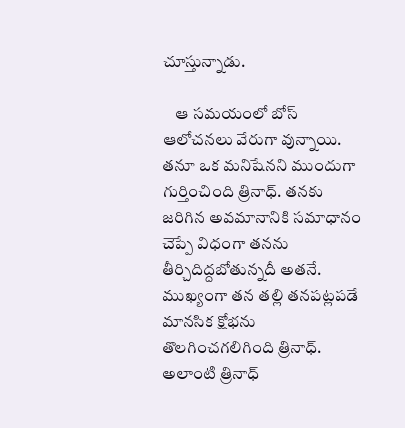చూస్తున్నాడు.

    ఆ సమయంలో బోస్ ఆలోచనలు వేరుగా వున్నాయి. తనూ ఒక మనిషేనని ముందుగా గుర్తించింది త్రినాధ్. తనకు జరిగిన అవమానానికి సమాధానం చెప్పే విధంగా తనను తీర్చిదిద్దబోతున్నదీ అతనే. ముఖ్యంగా తన తల్లి తనపట్లపడే మానసిక క్షోభను తొలగించగలిగింది త్రినాధ్. అలాంటి త్రినాధ్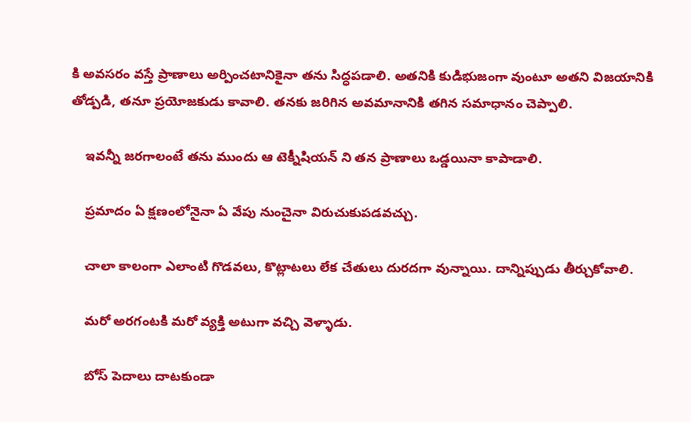కి అవసరం వస్తే ప్రాణాలు అర్పించటానికైనా తను సిద్ధపడాలి. అతనికి కుడిభుజంగా వుంటూ అతని విజయానికి తోడ్పడి, తనూ ప్రయోజకుడు కావాలి. తనకు జరిగిన అవమానానికి తగిన సమాధానం చెప్పాలి.

    ఇవన్నీ జరగాలంటే తను ముందు ఆ టెక్నీషియన్ ని తన ప్రాణాలు ఒడ్డయినా కాపాడాలి.

    ప్రమాదం ఏ క్షణంలోనైనా ఏ వేపు నుంచైనా విరుచుకుపడవచ్చు.

    చాలా కాలంగా ఎలాంటి గొడవలు, కొట్లాటలు లేక చేతులు దురదగా వున్నాయి. దాన్నిప్పుడు తీర్చుకోవాలి.

    మరో అరగంటకి మరో వ్యక్తి అటుగా వచ్చి వెళ్ళాడు.

    బోస్ పెదాలు దాటకుండా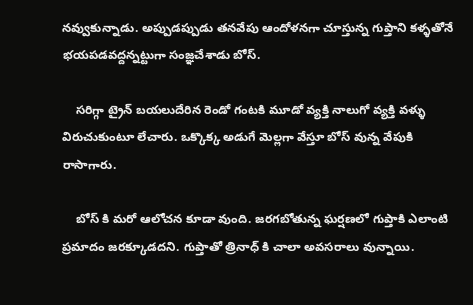నవ్వుకున్నాడు. అప్పుడప్పుడు తనవేపు ఆందోళనగా చూస్తున్న గుప్తాని కళ్ళతోనే భయపడవద్దన్నట్టుగా సంజ్ఞచేశాడు బోస్.

    సరిగ్గా ట్రైన్ బయలుదేరిన రెండో గంటకి మూడో వ్యక్తి నాలుగో వ్యక్తి వళ్ళు విరుచుకుంటూ లేచారు. ఒక్కొక్క అడుగే మెల్లగా వేస్తూ బోస్ వున్న వేపుకి రాసాగారు.

    బోస్ కి మరో ఆలోచన కూడా వుంది. జరగబోతున్న ఘర్షణలో గుప్తాకి ఎలాంటి ప్రమాదం జరక్కూడదని. గుప్తాతో త్రినాధ్ కి చాలా అవసరాలు వున్నాయి.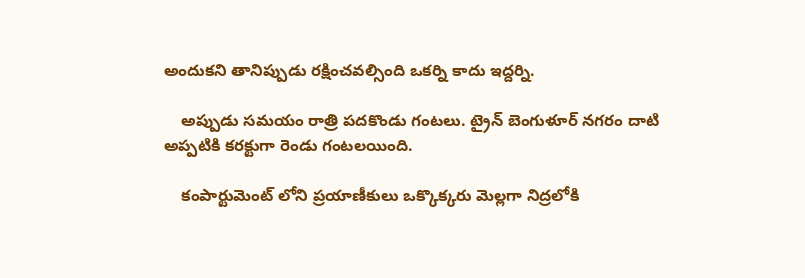అందుకని తానిప్పుడు రక్షించవల్సింది ఒకర్ని కాదు ఇద్దర్ని.

    అప్పుడు సమయం రాత్రి పదకొండు గంటలు. ట్రైన్ బెంగుళూర్ నగరం దాటి అప్పటికి కరక్టుగా రెండు గంటలయింది.

    కంపార్టుమెంట్ లోని ప్రయాణీకులు ఒక్కొక్కరు మెల్లగా నిద్రలోకి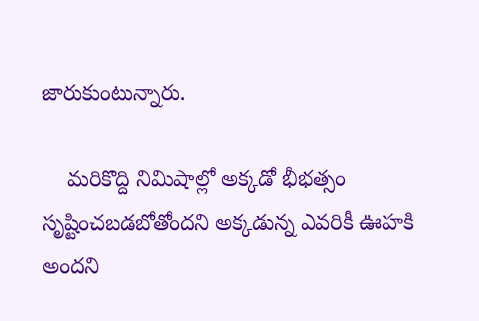జారుకుంటున్నారు.

    మరికొద్ది నిమిషాల్లో అక్కడో భీభత్సం సృష్టించబడబోతోందని అక్కడున్న ఎవరికీ ఊహకి అందని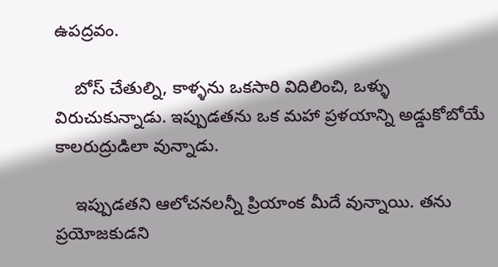ఉపద్రవం.

    బోస్ చేతుల్ని, కాళ్ళను ఒకసారి విదిలించి, ఒళ్ళు విరుచుకున్నాడు. ఇప్పుడతను ఒక మహా ప్రళయాన్ని అడ్డుకోబోయే కాలరుద్రుడిలా వున్నాడు.

    ఇప్పుడతని ఆలోచనలన్నీ ప్రియాంక మీదే వున్నాయి. తను ప్రయోజకుడని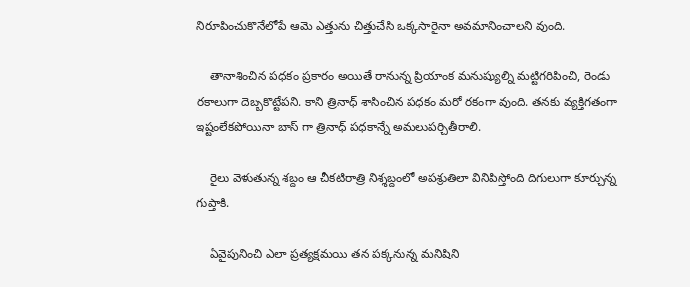నిరూపించుకొనేలోపే ఆమె ఎత్తును చిత్తుచేసి ఒక్కసారైనా అవమానించాలని వుంది.

    తానాశించిన పధకం ప్రకారం అయితే రానున్న ప్రియాంక మనుష్యుల్ని మట్టిగరిపించి, రెండు రకాలుగా దెబ్బకొట్టేపని. కాని త్రినాధ్ శాసించిన పధకం మరో రకంగా వుంది. తనకు వ్యక్తిగతంగా ఇష్టంలేకపోయినా బాస్ గా త్రినాధ్ పధకాన్నే అమలుపర్చితీరాలి.

    రైలు వెళుతున్న శబ్దం ఆ చీకటిరాత్రి నిశ్శబ్దంలో అపశ్రుతిలా వినిపిస్తోంది దిగులుగా కూర్చున్న గుప్తాకి.

    ఏవైపునించి ఎలా ప్రత్యక్షమయి తన పక్కనున్న మనిషిని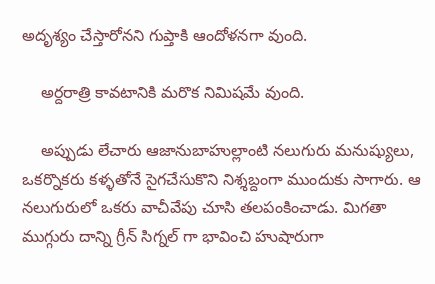అదృశ్యం చేస్తారోనని గుప్తాకి ఆందోళనగా వుంది.

    అర్దరాత్రి కావటానికి మరొక నిమిషమే వుంది.

    అప్పుడు లేచారు ఆజానుబాహుల్లాంటి నలుగురు మనుష్యులు, ఒకర్నొకరు కళ్ళతోనే సైగచేసుకొని నిశ్శబ్దంగా ముందుకు సాగారు. ఆ నలుగురులో ఒకరు వాచీవేపు చూసి తలపంకించాడు. మిగతా ముగ్గురు దాన్ని గ్రీన్ సిగ్నల్ గా భావించి హుషారుగా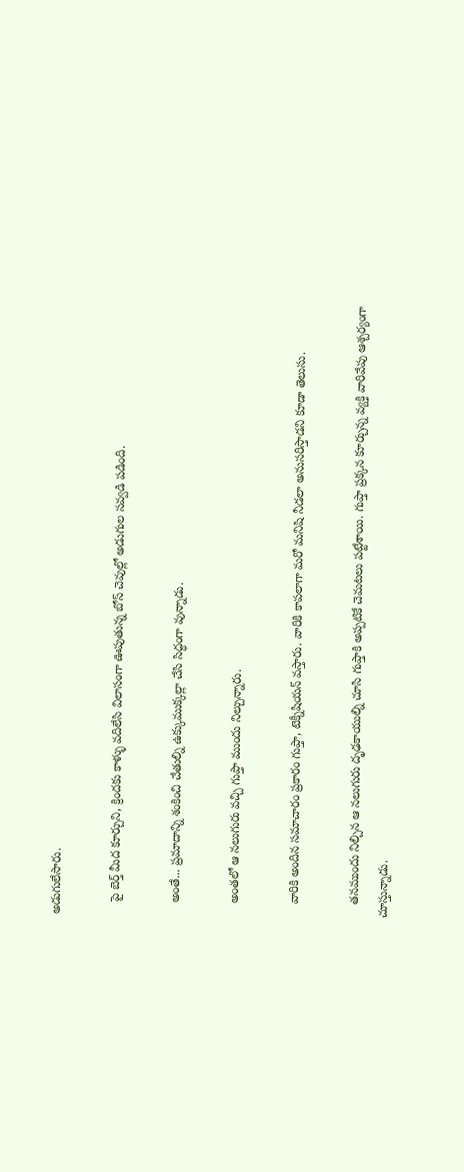అడుగులేసారు.

    పై బెర్త్ మీద కూర్చుని, క్రిందకు కాళ్ళు వదిలేసి విలాసంగా ఊపుతున్న బోస్ చెవుల్లో అడుగుల సవ్వడి పడింది.

    అంతే... ప్రమాదాన్ని శంకించి చేతుల్ని ఉక్కుముక్కల్లా చేసి సిద్ధంగా వున్నాడు.

    అంతలో ఆ నలుగురు వచ్చి గుప్తా ముందు నిల్చున్నారు.

    వారికి అందిన సమాచారం ప్రకారం గుప్తా, టెక్నీషియన్ వస్తారు. వారికి కాపలాగా మరో మనిషి నీడలా అనుసరిస్తాడని కూడా తెలుసు.

    తనముందు నిల్చిన ఆ నలుగురు దృఢకాయుల్ని చూసి గుప్తాకి అప్పటికే చెమటలు పట్టేశాయి. గుప్తా ప్రక్కన కూర్చున్న వ్యక్తి వారివేపు ఆశ్చర్యంగా చూస్తున్నాడు.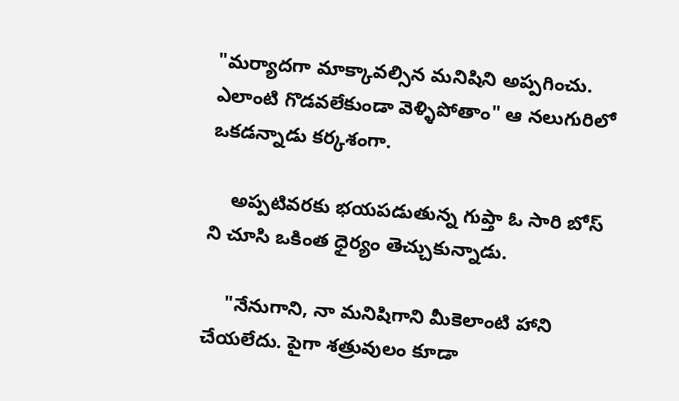"మర్యాదగా మాక్కావల్సిన మనిషిని అప్పగించు. ఎలాంటి గొడవలేకుండా వెళ్ళిపోతాం" ఆ నలుగురిలో ఒకడన్నాడు కర్కశంగా.

    అప్పటివరకు భయపడుతున్న గుప్తా ఓ సారి బోస్ ని చూసి ఒకింత ధైర్యం తెచ్చుకున్నాడు.

    "నేనుగాని, నా మనిషిగాని మీకెలాంటి హాని చేయలేదు. పైగా శత్రువులం కూడా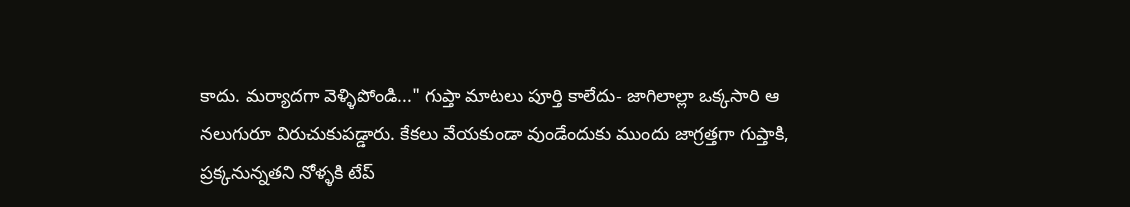కాదు. మర్యాదగా వెళ్ళిపోండి..." గుప్తా మాటలు పూర్తి కాలేదు- జాగిలాల్లా ఒక్కసారి ఆ నలుగురూ విరుచుకుపడ్డారు. కేకలు వేయకుండా వుండేందుకు ముందు జాగ్రత్తగా గుప్తాకి, ప్రక్కనున్నతని నోళ్ళకి టేప్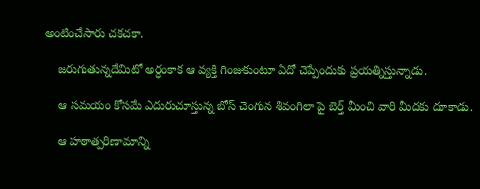అంటించేసారు చకచకా.

    జరుగుతున్నదేమిటో అర్ధంకాక ఆ వ్యక్తి గింజుకుంటూ ఏదో చెప్పేందుకు ప్రయత్నిస్తున్నాడు.

    ఆ సమయం కోసమే ఎదురుచూస్తున్న బోస్ చెంగున శివంగిలా పై బెర్త్ మీంచి వారి మీదకు దూకాడు.

    ఆ హఠాత్పరిణామాన్ని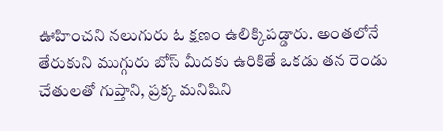ఊహించని నలుగురు ఓ క్షణం ఉలిక్కిపడ్డారు. అంతలోనే తేరుకుని ముగ్గురు బోస్ మీదకు ఉరికితే ఒకడు తన రెండు చేతులతో గుప్తాని, ప్రక్క మనిషిని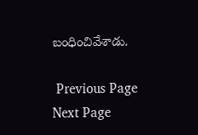బంధించివేశాడు.

 Previous Page Next Page